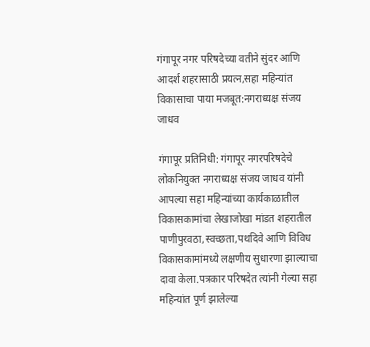गंगापूर नगर परिषदेच्या वतीने सुंदर आणि आदर्श शहरासाठी प्रयत्न,सहा महिन्यांत विकासाचा पाया मजबूत:नगराध्यक्ष संजय जाधव

गंगापूर प्रतिनिधी: गंगापूर नगरपरिषदेचे लोकनियुक्त नगराध्यक्ष संजय जाधव यांनी आपल्या सहा महिन्यांच्या कार्यकाळातील विकासकामांचा लेखाजोखा मांडत शहरातील पाणीपुरवठा,स्वच्छता,पथदिवे आणि विविध विकासकामांमध्ये लक्षणीय सुधारणा झाल्याचा दावा केला.पत्रकार परिषदेत त्यांनी गेल्या सहा महिन्यांत पूर्ण झालेल्या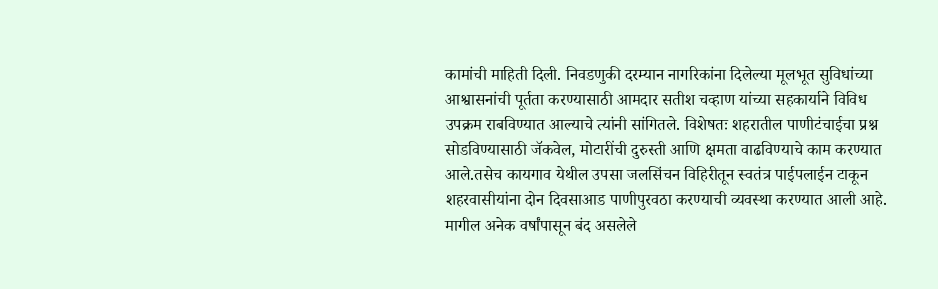कामांची माहिती दिली. निवडणुकी दरम्यान नागरिकांना दिलेल्या मूलभूत सुविधांच्या आश्वासनांची पूर्तता करण्यासाठी आमदार सतीश चव्हाण यांच्या सहकार्याने विविध उपक्रम राबविण्यात आल्याचे त्यांनी सांगितले. विशेषतः शहरातील पाणीटंचाईचा प्रश्न सोडविण्यासाठी जॅकवेल, मोटारींची दुरुस्ती आणि क्षमता वाढविण्याचे काम करण्यात आले.तसेच कायगाव येथील उपसा जलसिंचन विहिरीतून स्वतंत्र पाईपलाईन टाकून शहरवासीयांना दोन दिवसाआड पाणीपुरवठा करण्याची व्यवस्था करण्यात आली आहे. मागील अनेक वर्षांपासून बंद असलेले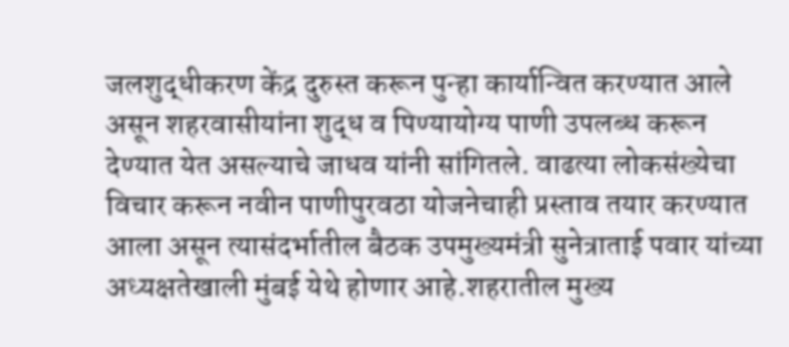जलशुद्धीकरण केंद्र दुरुस्त करून पुन्हा कार्यान्वित करण्यात आले असून शहरवासीयांना शुद्ध व पिण्यायोग्य पाणी उपलब्ध करून देण्यात येत असल्याचे जाधव यांनी सांगितले. वाढत्या लोकसंख्येचा विचार करून नवीन पाणीपुरवठा योजनेचाही प्रस्ताव तयार करण्यात आला असून त्यासंदर्भातील बैठक उपमुख्यमंत्री सुनेत्राताई पवार यांच्या अध्यक्षतेखाली मुंबई येथे होणार आहे.शहरातील मुख्य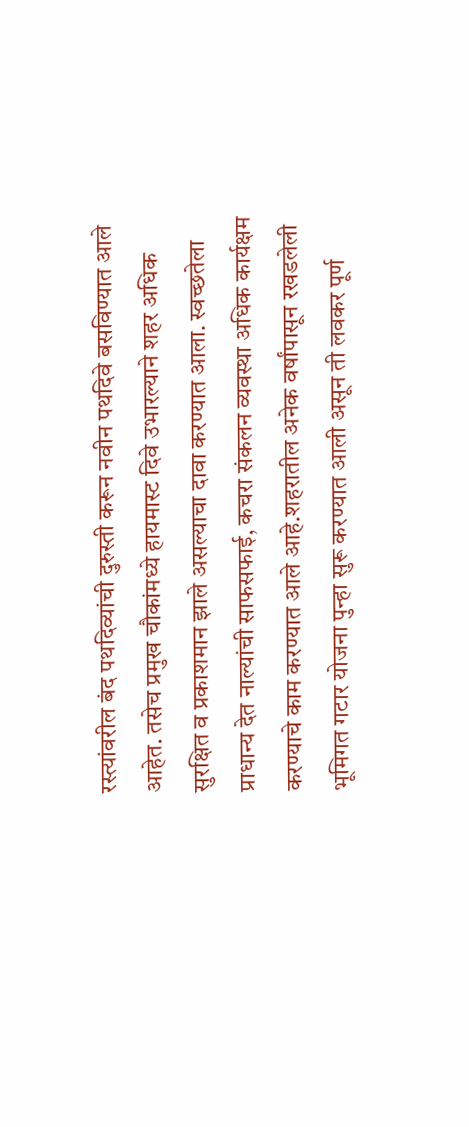रस्त्यांवरील बंद पथदिव्यांची दुरुस्ती करून नवीन पथदिवे बसविण्यात आले आहेत. तसेच प्रमुख चौकांमध्ये हायमास्ट दिवे उभारल्याने शहर अधिक सुरक्षित व प्रकाशमान झाले असल्याचा दावा करण्यात आला. स्वच्छतेला प्राधान्य देत नाल्यांची साफसफाई, कचरा संकलन व्यवस्था अधिक कार्यक्षम करण्याचे काम करण्यात आले आहे.शहरातील अनेक वर्षांपासून रखडलेली भूमिगत गटार योजना पुन्हा सुरू करण्यात आली असून ती लवकर पूर्ण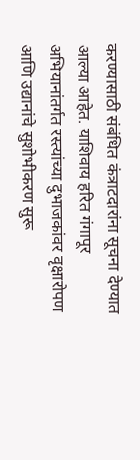करण्यासाठी संबंधित कंत्राटदारांना सूचना देण्यात आल्या आहेत. याशिवाय हरित गंगापूर अभियानांतर्गत रस्त्यांच्या दुभाजकांवर वृक्षारोपण आणि उद्यानांचे सुशोभीकरण सुरू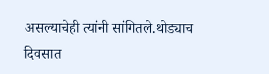असल्याचेही त्यांनी सांगितले.थोड्याच दिवसात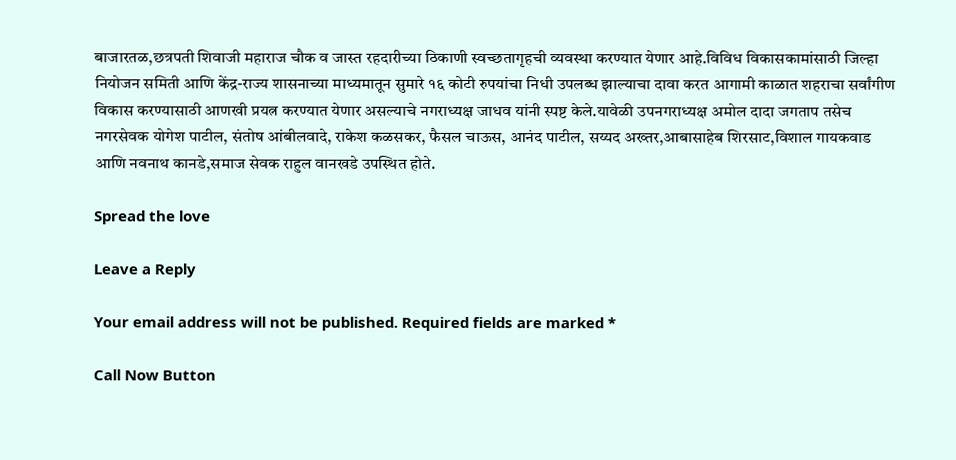बाजारतळ,छत्रपती शिवाजी महाराज चौक व जास्त रहदारीच्या ठिकाणी स्वच्छतागृहची व्यवस्था करण्यात येणार आहे.विविध विकासकामांसाठी जिल्हा नियोजन समिती आणि केंद्र-राज्य शासनाच्या माध्यमातून सुमारे १६ कोटी रुपयांचा निधी उपलब्ध झाल्याचा दावा करत आगामी काळात शहराचा सर्वांगीण विकास करण्यासाठी आणखी प्रयत्न करण्यात येणार असल्याचे नगराध्यक्ष जाधव यांनी स्पष्ट केले.यावेळी उपनगराध्यक्ष अमोल दादा जगताप तसेच नगरसेवक योगेश पाटील, संतोष आंबीलवादे, राकेश कळसकर, फैसल चाऊस, आनंद पाटील, सय्यद अख्तर,आबासाहेब शिरसाट,विशाल गायकवाड आणि नवनाथ कानडे,समाज सेवक राहुल वानखडे उपस्थित होते.

Spread the love

Leave a Reply

Your email address will not be published. Required fields are marked *

Call Now Button